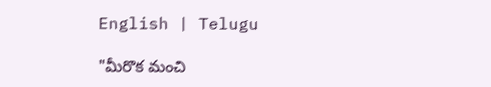English | Telugu

"మీరొక మంచి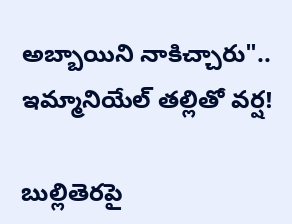అబ్బాయిని నాకిచ్చారు".. ఇమ్మానియేల్ త‌ల్లితో వ‌ర్ష‌!

బుల్లితెర‌పై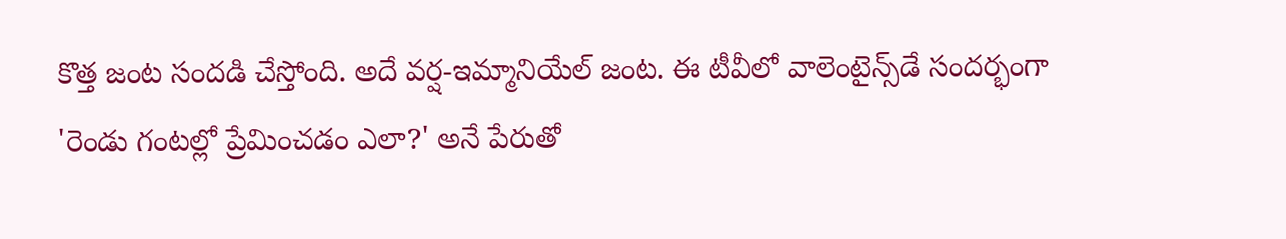కొత్త జంట సంద‌డి చేస్తోంది. అదే వ‌ర్ష‌-ఇమ్మా‌నియేల్ జంట‌. ఈ టీ‌వీలో వాలెంటైన్స్‌డే సంద‌ర్భంగా 'రెండు గంట‌ల్లో ప్రేమించ‌డం ఎలా?' అనే పేరుతో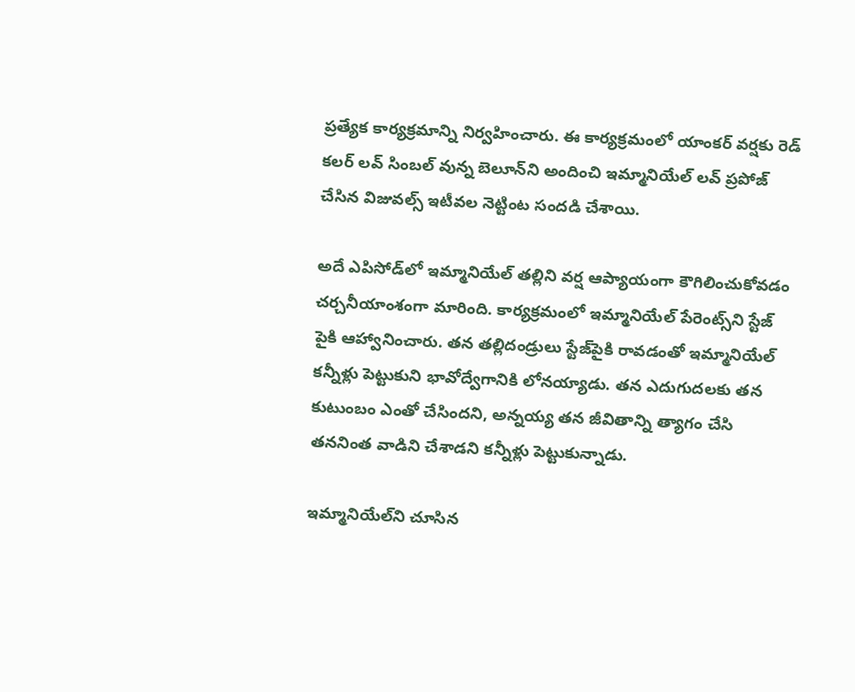ప్ర‌త్యేక కార్య‌క్ర‌మాన్ని నిర్వహించారు. ఈ కార్య‌క్ర‌మంలో యాంక‌ర్ వ‌ర్షకు రెడ్ క‌ల‌ర్ ల‌వ్ సింబ‌ల్ వున్న బెలూన్‌ని అందించి ఇమ్మానియేల్ ల‌వ్ ప్ర‌పోజ్ చేసిన విజువ‌ల్స్ ఇటీవ‌ల నెట్టింట సంద‌డి చేశాయి.

అదే ఎపిసోడ్‌లో ఇమ్మానియేల్ త‌ల్లిని వ‌ర్ష ఆప్యాయంగా కౌగిలించుకోవ‌డం చ‌ర్చ‌నీయాంశంగా మారింది. కార్య‌క్ర‌మంలో ఇమ్మానియేల్ పేరెంట్స్‌ని స్టేజ్ పైకి ఆహ్వానించారు. త‌న త‌ల్లిదండ్రులు స్టేజ్‌పైకి రావ‌డంతో ఇమ్మానియేల్ క‌న్నీళ్లు పెట్టుకుని భావోద్వేగానికి లోన‌య్యాడు. త‌న ఎదుగుద‌ల‌కు త‌న కుటుంబం ఎంతో చేసింద‌ని, అన్న‌య్య త‌న జీవితాన్ని త్యాగం చేసి త‌న‌నింత వాడిని చేశాడ‌ని క‌న్నీళ్లు పెట్టుకున్నాడు.

ఇమ్మానియేల్‌ని చూసిన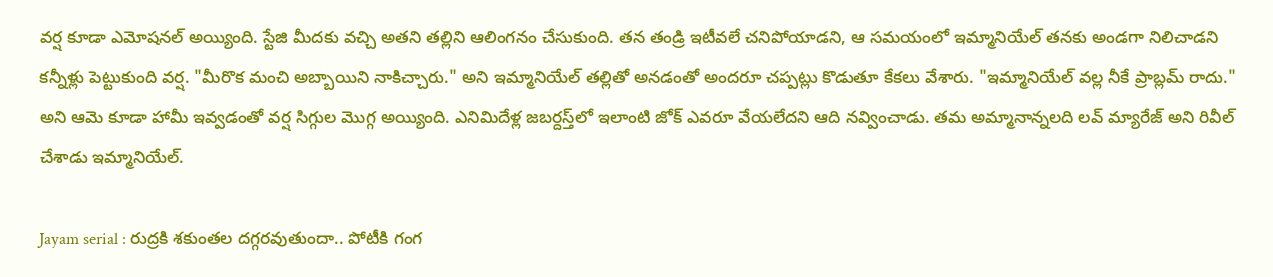వ‌ర్ష కూడా ఎమోష‌న‌ల్ అయ్యింది. స్టేజి మీద‌కు వ‌చ్చి అత‌ని త‌ల్లిని ఆలింగ‌నం చేసుకుంది. త‌న తండ్రి ఇటీవ‌లే చ‌నిపోయాడ‌ని, ఆ స‌మ‌యంలో ఇమ్మానియేల్ త‌న‌కు అండ‌గా నిలిచాడ‌ని క‌న్నీళ్లు పెట్టుకుంది వ‌ర్ష‌. "మీరొక మంచి అబ్బాయిని నాకిచ్చారు." అని ఇమ్మానియేల్ త‌ల్లితో అనడంతో అంద‌రూ చ‌ప్ప‌ట్లు కొడుతూ కేక‌లు వేశారు. "ఇమ్మానియేల్ వ‌ల్ల నీకే ప్రాబ్ల‌మ్ రాదు." అని ఆమె కూడా హామీ ఇవ్వ‌డంతో వ‌ర్ష సిగ్గుల మొగ్గ అయ్యింది. ఎనిమిదేళ్ల జ‌బ‌ర్ద‌స్త్‌లో ఇలాంటి జోక్ ఎవ‌రూ వేయ‌లేద‌ని ఆది న‌వ్వించాడు. త‌మ అమ్మానాన్న‌ల‌ది ల‌వ్ మ్యారేజ్ అని రివీల్ చేశాడు ఇమ్మానియేల్‌.

Jayam serial : రుద్రకి శకుంతల దగ్గరవుతుందా.. పోటీకి గంగ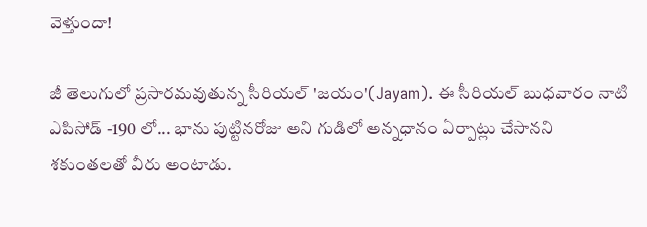వెళ్తుందా!

జీ తెలుగులో ప్రసారమవుతున్న సీరియల్ 'జయం'(Jayam). ఈ సీరియల్ బుధవారం నాటి ఎపిసోడ్ -190 లో... భాను పుట్టినరోజు అని గుడిలో అన్నధానం ఏర్పాట్లు చేసానని శకుంతలతో వీరు అంటాడు.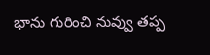భాను గురించి నువ్వు తప్ప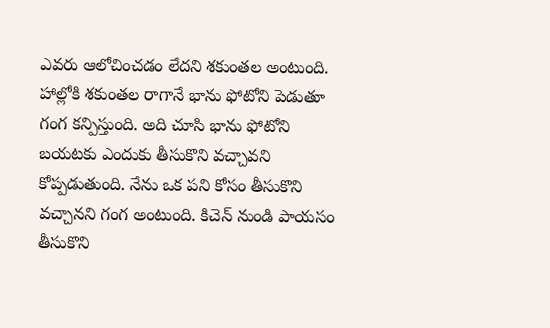ఎవరు ఆలోచించడం లేదని శకుంతల అంటుంది. హాల్లోకి శకుంతల రాగానే భాను ఫోటోని పెడుతూ గంగ కన్పిస్తుంది. అది చూసి భాను ఫోటోని బయటకు ఎందుకు తీసుకొని వచ్చావని కోప్పడుతుంది. నేను ఒక పని కోసం తీసుకొని వచ్చానని గంగ అంటుంది. కిచెన్ నుండి పాయసం తీసుకొని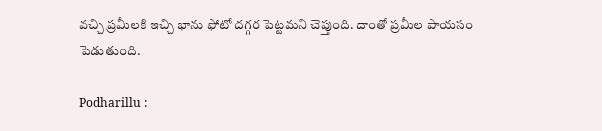వచ్చి ప్రమీలకి ఇచ్చి భాను ఫోటో దగ్గర పెట్టమని చెప్తుంది. దాంతో ప్రమీల పాయసం పెడుతుంది.

Podharillu :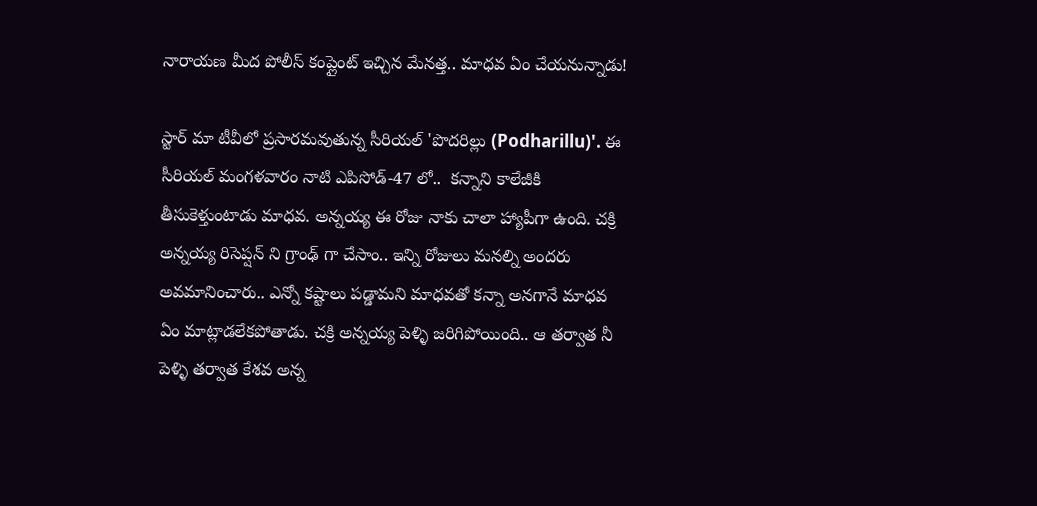నారాయణ మీద పోలీస్ కంప్లైంట్ ఇచ్చిన మేనత్త.. మాధవ ఏం చేయనున్నాడు!

స్టార్ మా టీవీలో ప్రసారమవుతున్న సీరియల్ 'పొదరిల్లు (Podharillu)'. ఈ సీరియల్ మంగళవారం నాటి ఎపిసోడ్-47 లో..  కన్నాని కాలేజీకి తీసుకెళ్తుంటాడు మాధవ. అన్నయ్య ఈ రోజు నాకు చాలా హ్యాపీగా ఉంది. చక్రి అన్నయ్య రిసెప్షన్ ని గ్రాంఢ్ గా చేసాం.. ఇన్ని రోజులు మనల్ని అందరు అవమానించారు.. ఎన్నో కష్టాలు పడ్డామని మాధవతో కన్నా అనగానే మాధవ ఏం మాట్లాడలేకపోతాడు. చక్రి అన్నయ్య పెళ్ళి జరిగిపోయింది.. ఆ తర్వాత నీ పెళ్ళి తర్వాత కేశవ అన్న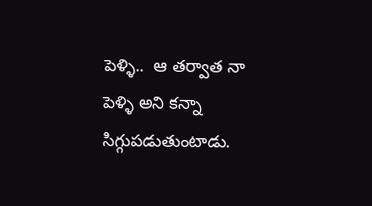పెళ్ళి..  ఆ తర్వాత నా పెళ్ళి అని కన్నా సిగ్గుపడుతుంటాడు.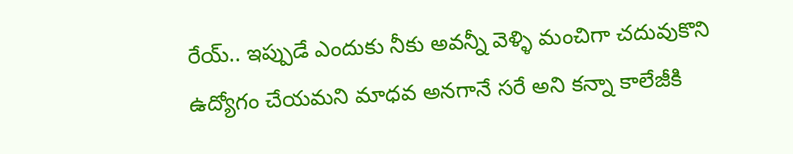రేయ్.. ఇప్పుడే ఎందుకు నీకు అవన్నీ వెళ్ళి మంచిగా చదువుకొని ఉద్యోగం చేయమని మాధవ అనగానే సరే అని కన్నా కాలేజీకి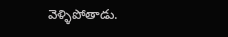వెళ్ళిపోతాడు.